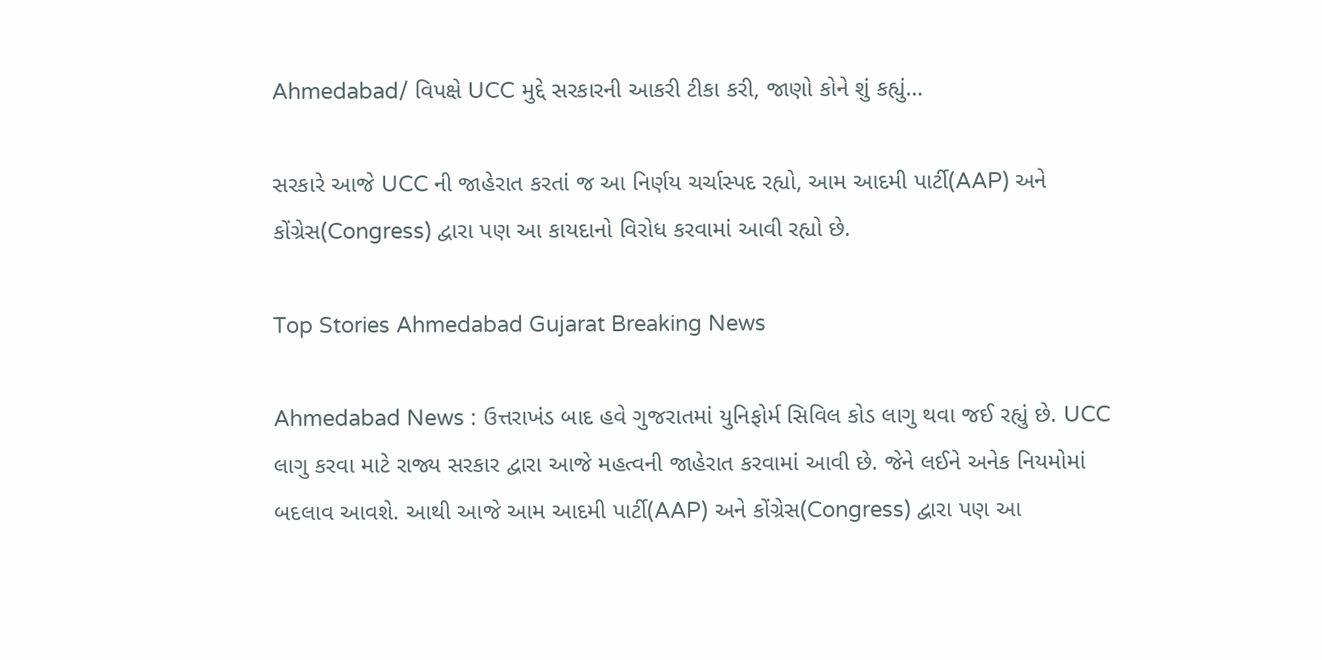Ahmedabad/ વિપક્ષે UCC મુદ્દે સરકારની આકરી ટીકા કરી, જાણો કોને શું કહ્યું…

સરકારે આજે UCC ની જાહેરાત કરતાં જ આ નિર્ણય ચર્ચાસ્પદ રહ્યો, આમ આદમી પાર્ટી(AAP) અને કોંગ્રેસ(Congress) દ્વારા પણ આ કાયદાનો વિરોધ કરવામાં આવી રહ્યો છે.

Top Stories Ahmedabad Gujarat Breaking News

Ahmedabad News : ઉત્તરાખંડ બાદ હવે ગુજરાતમાં યુનિફોર્મ સિવિલ કોડ લાગુ થવા જઈ રહ્યું છે. UCC લાગુ કરવા માટે રાજ્ય સરકાર દ્વારા આજે મહત્વની જાહેરાત કરવામાં આવી છે. જેને લઈને અનેક નિયમોમાં બદલાવ આવશે. આથી આજે આમ આદમી પાર્ટી(AAP) અને કોંગ્રેસ(Congress) દ્વારા પણ આ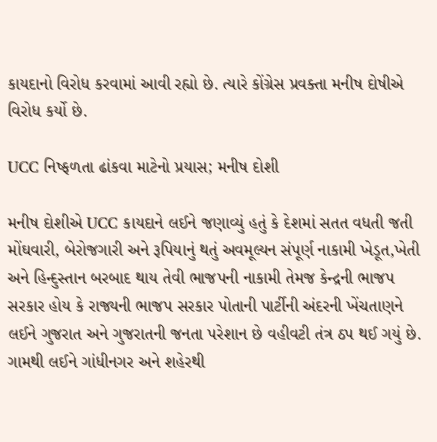કાયદાનો વિરોધ કરવામાં આવી રહ્યો છે. ત્યારે કોંગ્રેસ પ્રવક્તા મનીષ દોષીએ વિરોધ કર્યો છે.

UCC નિષ્ફળતા ઢાંકવા માટેનો પ્રયાસ; મનીષ દોશી

મનીષ દોશીએ UCC કાયદાને લઈને જણાવ્યું હતું કે દેશમાં સતત વધતી જતી મોંઘવારી, બેરોજગારી અને રૂપિયાનું થતું અવમૂલ્યન સંપૂર્ણ નાકામી ખેડૂત,ખેતી અને હિન્દુસ્તાન બરબાદ થાય તેવી ભાજપની નાકામી તેમજ કેન્દ્રની ભાજપ સરકાર હોય કે રાજ્યની ભાજપ સરકાર પોતાની પાર્ટીની અંદરની ખેંચતાણને લઈને ગુજરાત અને ગુજરાતની જનતા પરેશાન છે વહીવટી તંત્ર ઠપ થઈ ગયું છે. ગામથી લઈને ગાંધીનગર અને શહેરથી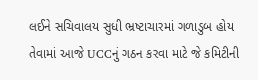લઈને સચિવાલય સુધી ભ્રષ્ટાચારમાં ગળાડુબ હોય તેવામાં આજે UCCનું ગઠન કરવા માટે જે કમિટીની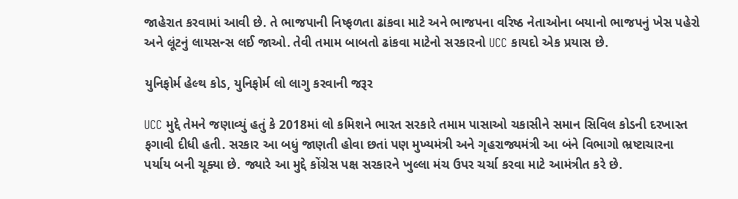જાહેરાત કરવામાં આવી છે. તે ભાજપાની નિષ્ફળતા ઢાંકવા માટે અને ભાજપના વરિષ્ઠ નેતાઓના બયાનો ભાજપનું ખેસ પહેરો અને લૂંટનું લાયસન્સ લઈ જાઓ. તેવી તમામ બાબતો ઢાંકવા માટેનો સરકારનો UCC કાયદો એક પ્રયાસ છે.

યુનિફોર્મ હેલ્થ કોડ, યુનિફોર્મ લો લાગુ કરવાની જરૂર

UCC મુદ્દે તેમને જણાવ્યું હતું કે 2018માં લો કમિશને ભારત સરકારે તમામ પાસાઓ ચકાસીને સમાન સિવિલ કોડની દરખાસ્ત ફગાવી દીધી હતી. સરકાર આ બધું જાણતી હોવા છતાં પણ મુખ્યમંત્રી અને ગૃહરાજ્યમંત્રી આ બંને વિભાગો ભ્રષ્ટાચારના પર્યાય બની ચૂક્યા છે. જ્યારે આ મુદ્દે કોંગ્રેસ પક્ષ સરકારને ખુલ્લા મંચ ઉપર ચર્ચા કરવા માટે આમંત્રીત કરે છે.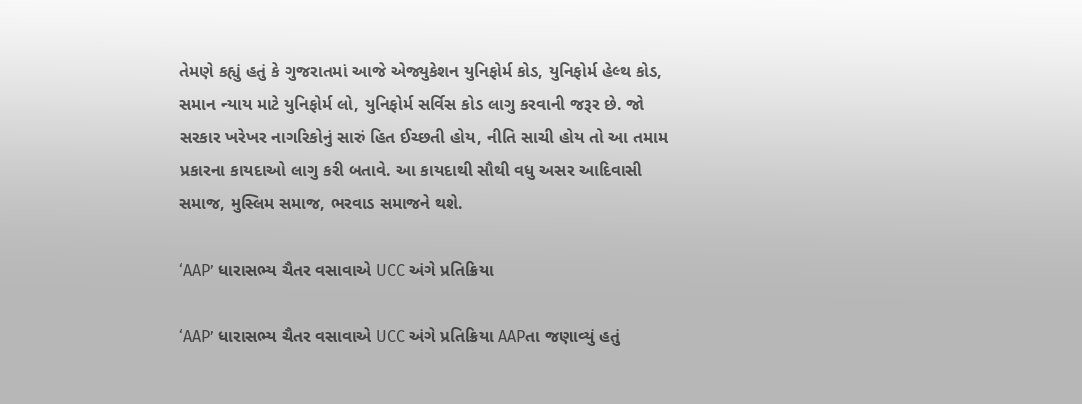તેમણે કહ્યું હતું કે ગુજરાતમાં આજે એજ્યુકેશન યુનિફોર્મ કોડ, યુનિફોર્મ હેલ્થ કોડ, સમાન ન્યાય માટે યુનિફોર્મ લો, યુનિફોર્મ સર્વિસ કોડ લાગુ કરવાની જરૂર છે. જો સરકાર ખરેખર નાગરિકોનું સારું હિત ઈચ્છતી હોય, નીતિ સાચી હોય તો આ તમામ પ્રકારના કાયદાઓ લાગુ કરી બતાવે. આ કાયદાથી સૌથી વધુ અસર આદિવાસી સમાજ, મુસ્લિમ સમાજ, ભરવાડ સમાજને થશે.

‘AAP’ ધારાસભ્ય ચૈતર વસાવાએ UCC અંગે પ્રતિક્રિયા

‘AAP’ ધારાસભ્ય ચૈતર વસાવાએ UCC અંગે પ્રતિક્રિયા AAPતા જણાવ્યું હતું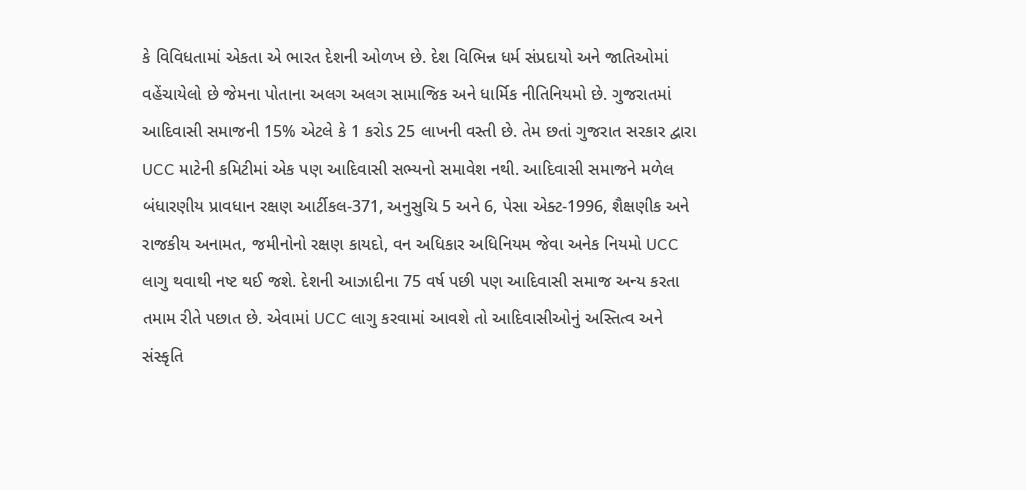કે વિવિધતામાં એકતા એ ભારત દેશની ઓળખ છે. દેશ વિભિન્ન ધર્મ સંપ્રદાયો અને જાતિઓમાં વહેંચાયેલો છે જેમના પોતાના અલગ અલગ સામાજિક અને ધાર્મિક નીતિનિયમો છે. ગુજરાતમાં આદિવાસી સમાજની 15% એટલે કે 1 કરોડ 25 લાખની વસ્તી છે. તેમ છતાં ગુજરાત સરકાર દ્વારા UCC માટેની કમિટીમાં એક પણ આદિવાસી સભ્યનો સમાવેશ નથી. આદિવાસી સમાજને મળેલ બંધારણીય પ્રાવધાન રક્ષણ આર્ટીકલ-371, અનુસુચિ 5 અને 6, પેસા એક્ટ-1996, શૈક્ષણીક અને રાજકીય અનામત, જમીનોનો રક્ષણ કાયદો, વન અધિકાર અધિનિયમ જેવા અનેક નિયમો UCC લાગુ થવાથી નષ્ટ થઈ જશે. દેશની આઝાદીના 75 વર્ષ પછી પણ આદિવાસી સમાજ અન્ય કરતા તમામ રીતે પછાત છે. એવામાં UCC લાગુ કરવામાં આવશે તો આદિવાસીઓનું અસ્તિત્વ અને સંસ્કૃતિ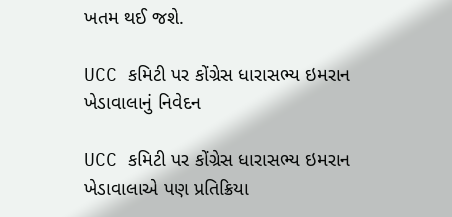ખતમ થઈ જશે.

UCC કમિટી પર કોંગ્રેસ ધારાસભ્ય ઇમરાન ખેડાવાલાનું નિવેદન

UCC કમિટી પર કોંગ્રેસ ધારાસભ્ય ઇમરાન ખેડાવાલાએ પણ પ્રતિક્રિયા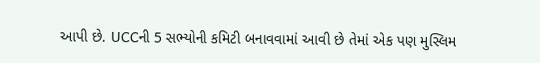આપી છે. UCCની 5 સભ્યોની કમિટી બનાવવામાં આવી છે તેમાં એક પણ મુસ્લિમ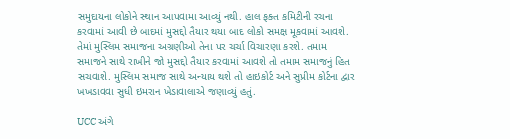સમુદાયના લોકોને સ્થાન આપવામા આવ્યું નથી. હાલ ફક્ત કમિટીની રચના કરવામાં આવી છે બાદમાં મુસદ્દો તૈયાર થયા બાદ લોકો સમક્ષ મૂકવામાં આવશે. તેમાં મુસ્લિમ સમાજના અગ્રણીઓ તેના પર ચર્ચા વિચારણા કરશે. તમામ સમાજને સાથે રાખીને જો મુસદ્દો તૈયાર કરવામાં આવશે તો તમામ સમાજનું હિત સચવાશે. મુસ્લિમ સમાજ સાથે અન્યાય થશે તો હાઇકોર્ટ અને સુપ્રીમ કોર્ટના દ્વાર ખખડાવવા સુધી ઇમરાન ખેડાવાલાએ જણાવ્યું હતું.

UCC અંગે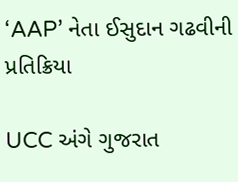‘AAP’ નેતા ઈસુદાન ગઢવીની પ્રતિક્રિયા

UCC અંગે ગુજરાત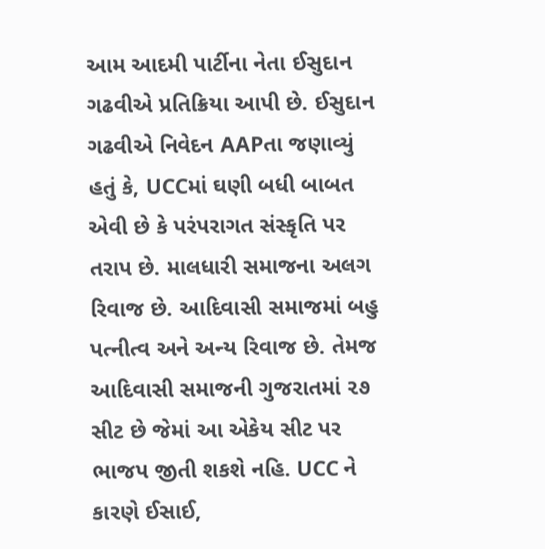આમ આદમી પાર્ટીના નેતા ઈસુદાન ગઢવીએ પ્રતિક્રિયા આપી છે. ઈસુદાન ગઢવીએ નિવેદન AAPતા જણાવ્યું હતું કે, UCCમાં ઘણી બધી બાબત એવી છે કે પરંપરાગત સંસ્કૃતિ પર તરાપ છે. માલધારી સમાજના અલગ રિવાજ છે. આદિવાસી સમાજમાં બહુ પત્નીત્વ અને અન્ય રિવાજ છે. તેમજ આદિવાસી સમાજની ગુજરાતમાં ૨૭ સીટ છે જેમાં આ એકેય સીટ પર ભાજપ જીતી શકશે નહિ. UCC ને કારણે ઈસાઈ,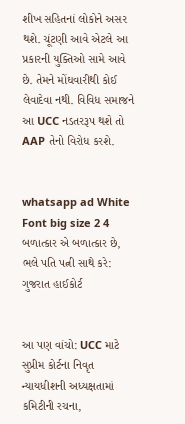શીખ સહિતનાં લોકોને અસર થશે. ચૂંટણી આવે એટલે આ પ્રકારની યુક્તિઓ સામે આવે છે. તેમને મોંઘવારીથી કોઈ લેવાદેવા નથી. વિવિધ સમાજને આ UCC નડતરરૂપ થશે તો AAP તેનો વિરોધ કરશે.


whatsapp ad White Font big size 2 4 બળાત્કાર એ બળાત્કાર છે, ભલે પતિ પત્ની સાથે કરે: ગુજરાત હાઈકોર્ટ


આ પણ વાંચો: UCC માટે સુપ્રીમ કોર્ટના નિવૃત ન્યાયધીશની અધ્યક્ષતામાં કમિટીની રચના,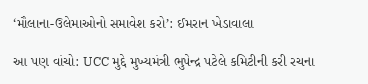‘મૌલાના-ઉલેમાઓનો સમાવેશ કરો’: ઈમરાન ખેડાવાલા

આ પણ વાંચો: UCC મુદ્દે મુખ્યમંત્રી ભુપેન્દ્ર પટેલે કમિટીની કરી રચના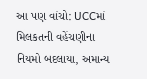આ પણ વાંચો: UCCમાં મિલકતની વહેંચણીના નિયમો બદલાયા, અમાન્ય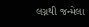લગ્નથી જન્મેલા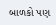બાળકો પણ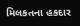મિલકતના હકદાર